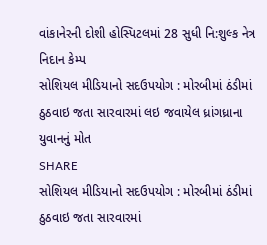વાંકાનેરની દોશી હોસ્પિટલમાં 28 સુધી નિ:શુલ્ક નેત્ર નિદાન કેમ્પ
સોશિયલ મીડિયાનો સદઉપયોગ : મોરબીમાં ઠંડીમાં ઠુઠવાઇ જતા સારવારમાં લઇ જવાયેલ ધ્રાંગધ્રાના યુવાનનું મોત
SHARE
સોશિયલ મીડિયાનો સદઉપયોગ : મોરબીમાં ઠંડીમાં ઠુઠવાઇ જતા સારવારમાં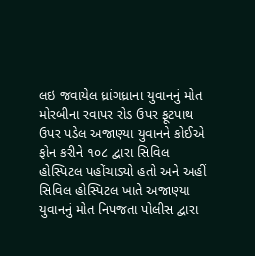લઇ જવાયેલ ધ્રાંગધ્રાના યુવાનનું મોત
મોરબીના રવાપર રોડ ઉપર ફૂટપાથ ઉપર પડેલ અજાણ્યા યુવાનને કોઈએ ફોન કરીને ૧૦૮ દ્વારા સિવિલ હોસ્પિટલ પહોંચાડ્યો હતો અને અહીં સિવિલ હોસ્પિટલ ખાતે અજાણ્યા યુવાનનું મોત નિપજતા પોલીસ દ્વારા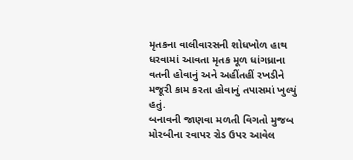મૃતકના વાલીવારસની શોધખોળ હાથ ધરવામાં આવતા મૃતક મૂળ ધાંગધ્રાના વતની હોવાનું અને અહીંતહીં રખડીને મજૂરી કામ કરતા હોવાનું તપાસમાં ખુલ્યું હતું.
બનાવની જાણવા મળતી વિગતો મુજબ મોરબીના રવાપર રોડ ઉપર આવેલ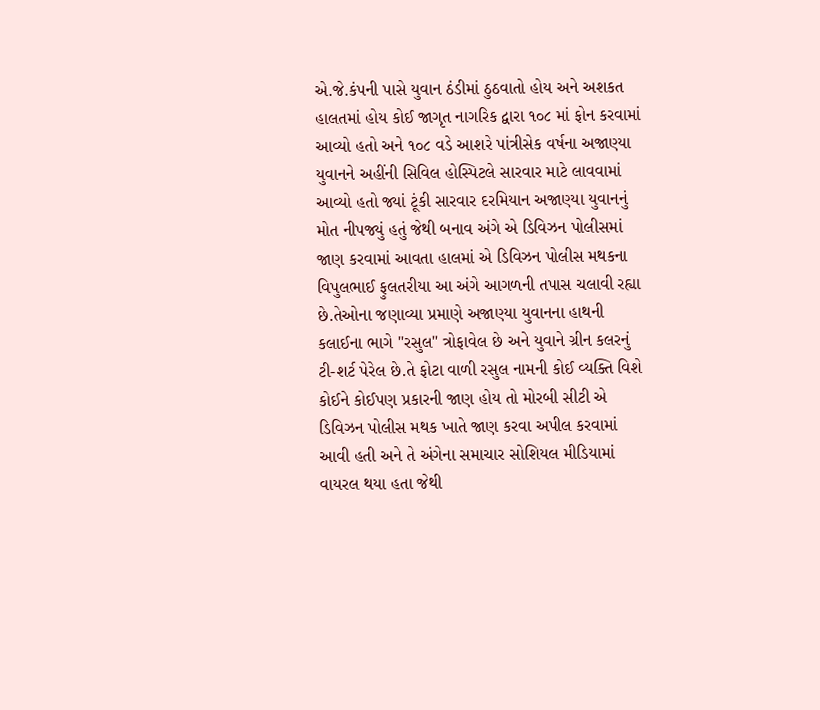એ.જે.કંપની પાસે યુવાન ઠંડીમાં ઠુઠવાતો હોય અને અશકત હાલતમાં હોય કોઈ જાગૃત નાગરિક દ્વારા ૧૦૮ માં ફોન કરવામાં આવ્યો હતો અને ૧૦૮ વડે આશરે પાંત્રીસેક વર્ષના અજાણ્યા યુવાનને અહીંની સિવિલ હોસ્પિટલે સારવાર માટે લાવવામાં આવ્યો હતો જ્યાં ટૂંકી સારવાર દરમિયાન અજાણ્યા યુવાનનું મોત નીપજ્યું હતું જેથી બનાવ અંગે એ ડિવિઝન પોલીસમાં જાણ કરવામાં આવતા હાલમાં એ ડિવિઝન પોલીસ મથકના વિપુલભાઈ ફુલતરીયા આ અંગે આગળની તપાસ ચલાવી રહ્યા છે.તેઓના જણાવ્યા પ્રમાણે અજાણ્યા યુવાનના હાથની કલાઈના ભાગે "રસુલ" ત્રોફાવેલ છે અને યુવાને ગ્રીન કલરનું ટી-શર્ટ પેરેલ છે.તે ફોટા વાળી રસુલ નામની કોઈ વ્યક્તિ વિશે કોઈને કોઈપણ પ્રકારની જાણ હોય તો મોરબી સીટી એ ડિવિઝન પોલીસ મથક ખાતે જાણ કરવા અપીલ કરવામાં આવી હતી અને તે અંગેના સમાચાર સોશિયલ મીડિયામાં વાયરલ થયા હતા જેથી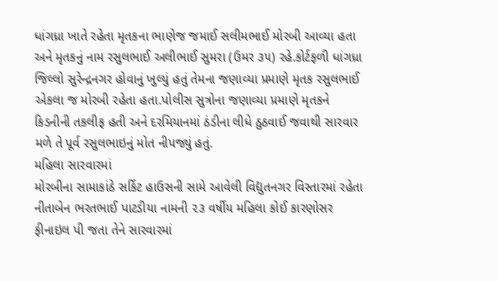ધાંગધ્રા ખાતે રહેતા મૃતકના ભાણેજ જમાઈ સલીમભાઈ મોરબી આવ્યા હતા અને મૃતકનું નામ રસુલભાઈ અલીભાઈ સુમરા (ઉમર ૩૫) રહે.કોર્ટફળી ધાંગધ્રા જિલ્લો સુરેન્દ્રનગર હોવાનું ખુલ્યું હતું તેમના જણાવ્યા પ્રમાણે મૃતક રસુલભાઈ એકલા જ મોરબી રહેતા હતા.પોલીસ સુત્રોના જણાવ્યા પ્રમાણે મૃતકને કિડનીની તકલીફ હતી અને દરમિયાનમાં ઠંડીના લીધે ઠુઠવાઈ જવાથી સારવાર મળે તે પૂર્વ રસુલભાઇનું મોત નીપજ્યું હતું.
મહિલા સારવારમાં
મોરબીના સામાકાંઠે સર્કિટ હાઉસની સામે આવેલી વિદ્યુતનગર વિસ્તારમાં રહેતા નીતાબેન ભરતભાઈ પાટડીયા નામની ૨૩ વર્ષીય મહિલા કોઈ કારણોસર ફીનાઇલ પી જતા તેને સારવારમાં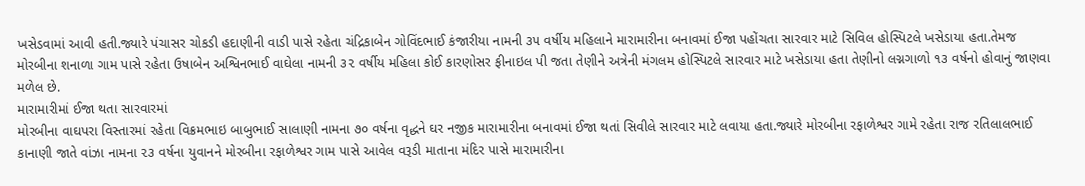ખસેડવામાં આવી હતી.જ્યારે પંચાસર ચોકડી હદાણીની વાડી પાસે રહેતા ચંદ્રિકાબેન ગોવિંદભાઈ કંજારીયા નામની ૩૫ વર્ષીય મહિલાને મારામારીના બનાવમાં ઈજા પહોંચતા સારવાર માટે સિવિલ હોસ્પિટલે ખસેડાયા હતા.તેમજ મોરબીના શનાળા ગામ પાસે રહેતા ઉષાબેન અશ્વિનભાઈ વાઘેલા નામની ૩૨ વર્ષીય મહિલા કોઈ કારણોસર ફીનાઇલ પી જતા તેણીને અત્રેની મંગલમ હોસ્પિટલે સારવાર માટે ખસેડાયા હતા તેણીનો લગ્નગાળો ૧૩ વર્ષનો હોવાનું જાણવા મળેલ છે.
મારામારીમાં ઈજા થતા સારવારમાં
મોરબીના વાઘપરા વિસ્તારમાં રહેતા વિક્રમભાઇ બાબુભાઈ સાલાણી નામના ૭૦ વર્ષના વૃદ્ધને ઘર નજીક મારામારીના બનાવમાં ઈજા થતાં સિવીલે સારવાર માટે લવાયા હતા.જ્યારે મોરબીના રફાળેશ્વર ગામે રહેતા રાજ રતિલાલભાઈ કાનાણી જાતે વાંઝા નામના ૨૩ વર્ષના યુવાનને મોરબીના રફાળેશ્વર ગામ પાસે આવેલ વરૂડી માતાના મંદિર પાસે મારામારીના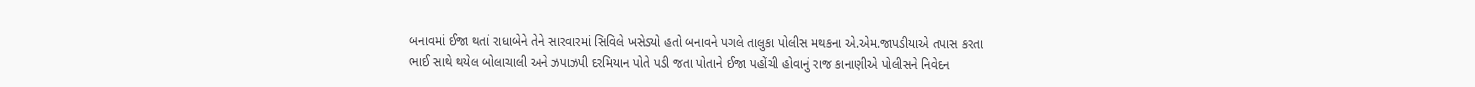બનાવમાં ઈજા થતાં રાધાબેને તેને સારવારમાં સિવિલે ખસેડ્યો હતો બનાવને પગલે તાલુકા પોલીસ મથકના એ.એમ.જાપડીયાએ તપાસ કરતા ભાઈ સાથે થયેલ બોલાચાલી અને ઝપાઝપી દરમિયાન પોતે પડી જતા પોતાને ઈજા પહોંચી હોવાનું રાજ કાનાણીએ પોલીસને નિવેદન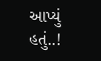આપ્યું હતું..!